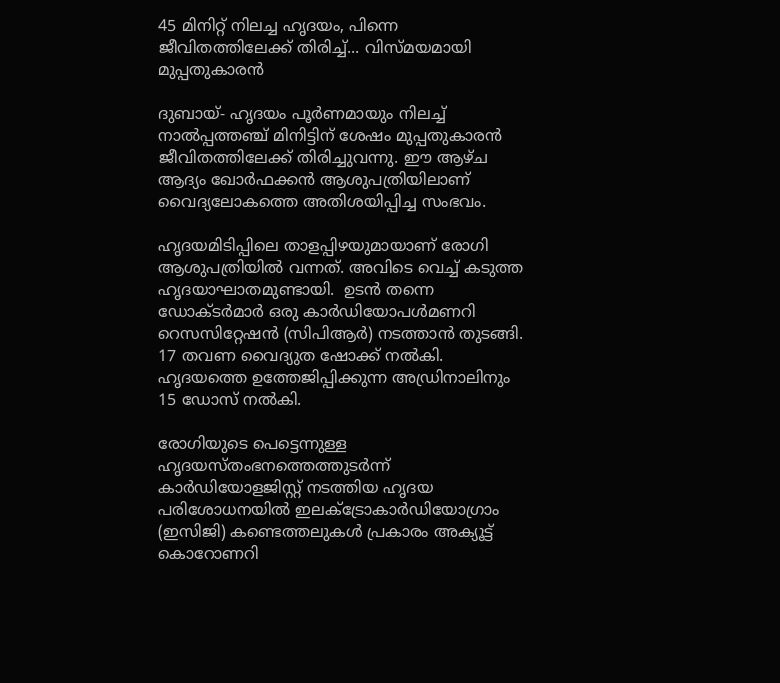45 മിനിറ്റ് നിലച്ച ഹൃദയം, പിന്നെ ജീവിതത്തിലേക്ക് തിരിച്ച്... വിസ്മയമായി മുപ്പതുകാരന്‍

ദുബായ്- ഹൃദയം പൂര്‍ണമായും നിലച്ച് നാല്‍പ്പത്തഞ്ച് മിനിട്ടിന് ശേഷം മുപ്പതുകാരന്‍ ജീവിതത്തിലേക്ക് തിരിച്ചുവന്നു. ഈ ആഴ്ച ആദ്യം ഖോര്‍ഫക്കന്‍ ആശുപത്രിയിലാണ് വൈദ്യലോകത്തെ അതിശയിപ്പിച്ച സംഭവം.

ഹൃദയമിടിപ്പിലെ താളപ്പിഴയുമായാണ് രോഗി ആശുപത്രിയില്‍ വന്നത്. അവിടെ വെച്ച് കടുത്ത ഹൃദയാഘാതമുണ്ടായി.  ഉടന്‍ തന്നെ ഡോക്ടര്‍മാര്‍ ഒരു കാര്‍ഡിയോപള്‍മണറി റെസസിറ്റേഷന്‍ (സിപിആര്‍) നടത്താന്‍ തുടങ്ങി. 17 തവണ വൈദ്യുത ഷോക്ക് നല്‍കി. ഹൃദയത്തെ ഉത്തേജിപ്പിക്കുന്ന അഡ്രിനാലിനും 15 ഡോസ് നല്‍കി.

രോഗിയുടെ പെട്ടെന്നുള്ള ഹൃദയസ്തംഭനത്തെത്തുടര്‍ന്ന് കാര്‍ഡിയോളജിസ്റ്റ് നടത്തിയ ഹൃദയ പരിശോധനയില്‍ ഇലക്ട്രോകാര്‍ഡിയോഗ്രാം (ഇസിജി) കണ്ടെത്തലുകള്‍ പ്രകാരം അക്യൂട്ട് കൊറോണറി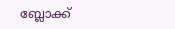ബ്ലോക്ക്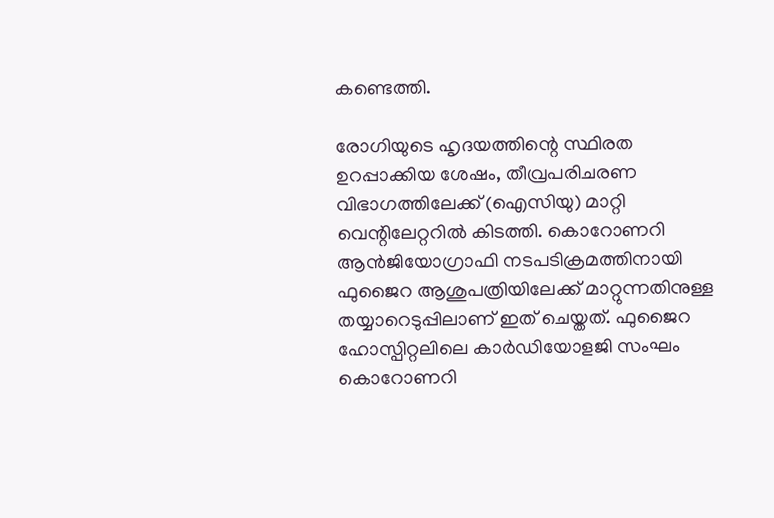കണ്ടെത്തി.

രോഗിയുടെ ഹൃദയത്തിന്റെ സ്ഥിരത ഉറപ്പാക്കിയ ശേഷം, തീവ്രപരിചരണ വിഭാഗത്തിലേക്ക് (ഐസിയു) മാറ്റി വെന്റിലേറ്ററില്‍ കിടത്തി. കൊറോണറി ആന്‍ജിയോഗ്രാഫി നടപടിക്രമത്തിനായി ഫുജൈറ ആശുപത്രിയിലേക്ക് മാറ്റുന്നതിനുള്ള തയ്യാറെടുപ്പിലാണ് ഇത് ചെയ്തത്. ഫുജൈറ ഹോസ്പിറ്റലിലെ കാര്‍ഡിയോളജി സംഘം കൊറോണറി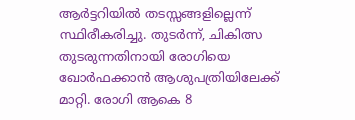ആര്‍ട്ടറിയില്‍ തടസ്സങ്ങളില്ലെന്ന് സ്ഥിരീകരിച്ചു. തുടര്‍ന്ന്, ചികിത്സ തുടരുന്നതിനായി രോഗിയെ ഖോര്‍ഫക്കാന്‍ ആശുപത്രിയിലേക്ക് മാറ്റി. രോഗി ആകെ 8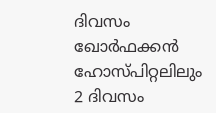ദിവസം ഖോര്‍ഫക്കന്‍ ഹോസ്പിറ്റലിലും 2 ദിവസം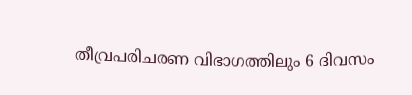തീവ്രപരിചരണ വിഭാഗത്തിലും 6 ദിവസം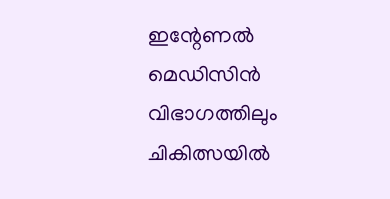ഇന്റേണല്‍ മെഡിസിന്‍ വിഭാഗത്തിലും ചികിത്സയില്‍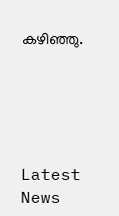കഴിഞ്ഞു.





Latest News